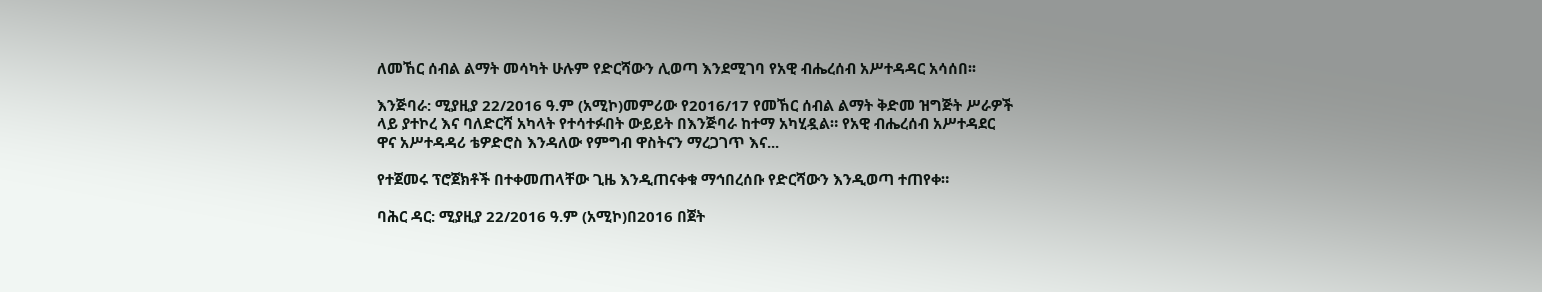ለመኸር ሰብል ልማት መሳካት ሁሉም የድርሻውን ሊወጣ እንደሚገባ የአዊ ብሔረሰብ አሥተዳዳር አሳሰበ፡፡

እንጅባራ: ሚያዚያ 22/2016 ዓ.ም (አሚኮ)መምሪው የ2016/17 የመኸር ሰብል ልማት ቅድመ ዝግጅት ሥራዎች ላይ ያተኮረ እና ባለድርሻ አካላት የተሳተፉበት ውይይት በእንጅባራ ከተማ አካሂዷል። የአዊ ብሔረሰብ አሥተዳደር ዋና አሥተዳዳሪ ቴዎድሮስ እንዳለው የምግብ ዋስትናን ማረጋገጥ እና...

የተጀመሩ ፕሮጀክቶች በተቀመጠላቸው ጊዜ እንዲጠናቀቁ ማኅበረሰቡ የድርሻውን እንዲወጣ ተጠየቀ።

ባሕር ዳር: ሚያዚያ 22/2016 ዓ.ም (አሚኮ)በ2016 በጀት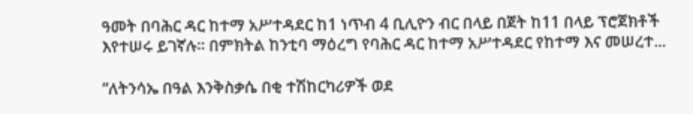ዓመት በባሕር ዳር ከተማ አሥተዳደር ከ1 ነጥብ 4 ቢሊዮን ብር በላይ በጀት ከ11 በላይ ፕሮጀክቶች እየተሠሩ ይገኛሉ። በምክትል ከንቲባ ማዕረግ የባሕር ዳር ከተማ አሥተዳደር የከተማ እና መሠረተ...

“ለትንሳኤ በዓል እንቅስቃሴ በቂ ተሽከርካሪዎች ወደ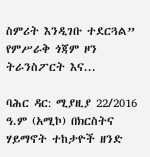ስምሪት እንዲገቡ ተደርጓል” የምሥራቅ ጎጃም ዞን ትራንስፖርት እና...

ባሕር ዳር: ሚያዚያ 22/2016 ዓ.ም (አሚኮ) በክርስትና ሃይማኖት ተከታዮች ዘንድ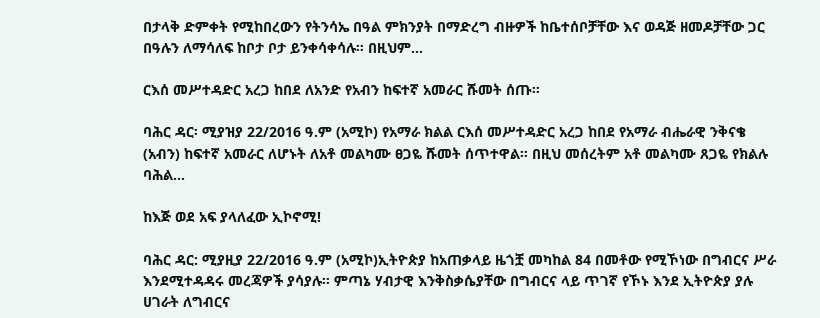በታላቅ ድምቀት የሚከበረውን የትንሳኤ በዓል ምክንያት በማድረግ ብዙዎች ከቤተሰቦቻቸው እና ወዳጅ ዘመዶቻቸው ጋር በዓሉን ለማሳለፍ ከቦታ ቦታ ይንቀሳቀሳሉ። በዚህም...

ርእሰ መሥተዳድር አረጋ ከበደ ለአንድ የአብን ከፍተኛ አመራር ሹመት ሰጡ።

ባሕር ዳር፡ ሚያዝያ 22/2016 ዓ.ም (አሚኮ) የአማራ ክልል ርእሰ መሥተዳድር አረጋ ከበደ የአማራ ብሔራዊ ንቅናቄ (አብን) ከፍተኛ አመራር ለሆኑት ለአቶ መልካሙ ፀጋዬ ሹመት ሰጥተዋል። በዚህ መሰረትም አቶ መልካሙ ጸጋዬ የክልሉ ባሕል...

ከእጅ ወደ አፍ ያላለፈው ኢኮኖሚ!

ባሕር ዳር: ሚያዚያ 22/2016 ዓ.ም (አሚኮ)ኢትዮጵያ ከአጠቃላይ ዜጎቿ መካከል 84 በመቶው የሚኾነው በግብርና ሥራ እንደሚተዳዳሩ መረጃዎች ያሳያሉ፡፡ ምጣኔ ሃብታዊ እንቅስቃሴያቸው በግብርና ላይ ጥገኛ የኾኑ እንደ ኢትዮጵያ ያሉ ሀገራት ለግብርና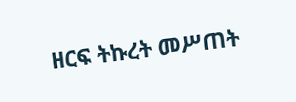ዘርፍ ትኩረት መሥጠት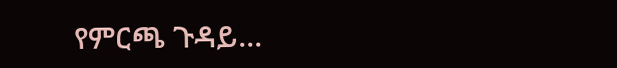የምርጫ ጉዳይ...